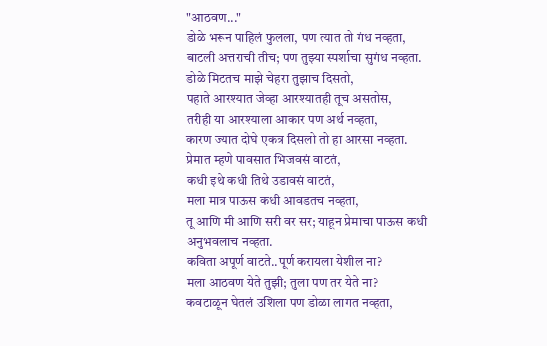"आठवण..."
डोळे भरून पाहिलं फुलला, पण त्यात तो गंध नव्हता,
बाटली अत्तराची तीच; पण तुझ्या स्पर्शाचा सुगंध नव्हता.
डोळे मिटतच माझे चेहरा तुझाच दिसतो,
पहाते आरश्यात जेव्हा आरश्यातही तूच असतोस,
तरीही या आरश्याला आकार पण अर्थ नव्हता,
कारण ज्यात दोघे एकत्र दिसलो तो हा आरसा नव्हता.
प्रेमात म्हणे पावसात भिजवसं वाटतं,
कधी इथे कधी तिथे उडावसं वाटतं,
मला मात्र पाऊस कधी आवडतच नव्हता,
तू आणि मी आणि सरी वर सर; याहून प्रेमाचा पाऊस कधी अनुभवलाच नव्हता.
कविता अपूर्ण वाटते..पूर्ण करायला येशील ना?
मला आठवण येते तुझी; तुला पण तर येते ना?
कवटाळून घेतलं उशिला पण डोळा लागत नव्हता,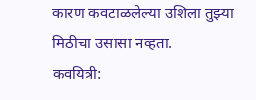कारण कवटाळलेल्या उशिला तुझ्या मिठीचा उसासा नव्हता.
कवयित्री: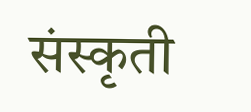संस्कृती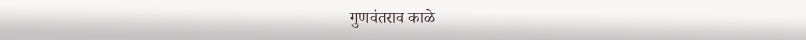गुणवंतराव काळे